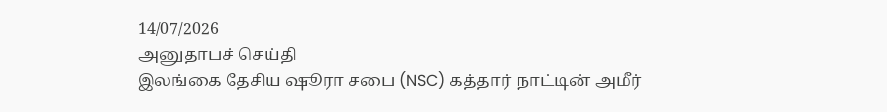14/07/2026
அனுதாபச் செய்தி
இலங்கை தேசிய ஷூரா சபை (NSC) கத்தார் நாட்டின் அமீர்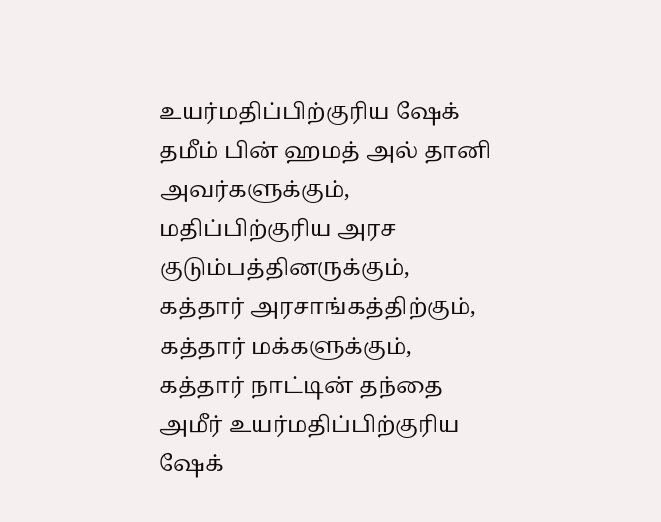உயர்மதிப்பிற்குரிய ஷேக் தமீம் பின் ஹமத் அல் தானி அவர்களுக்கும், மதிப்பிற்குரிய அரச குடும்பத்தினருக்கும், கத்தார் அரசாங்கத்திற்கும், கத்தார் மக்களுக்கும், கத்தார் நாட்டின் தந்தை அமீர் உயர்மதிப்பிற்குரிய ஷேக்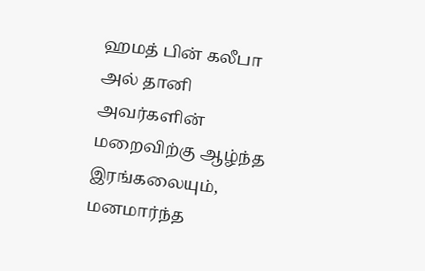ஹமத் பின் கலீபா அல் தானி அவர்களின் மறைவிற்கு ஆழ்ந்த இரங்கலையும், மனமார்ந்த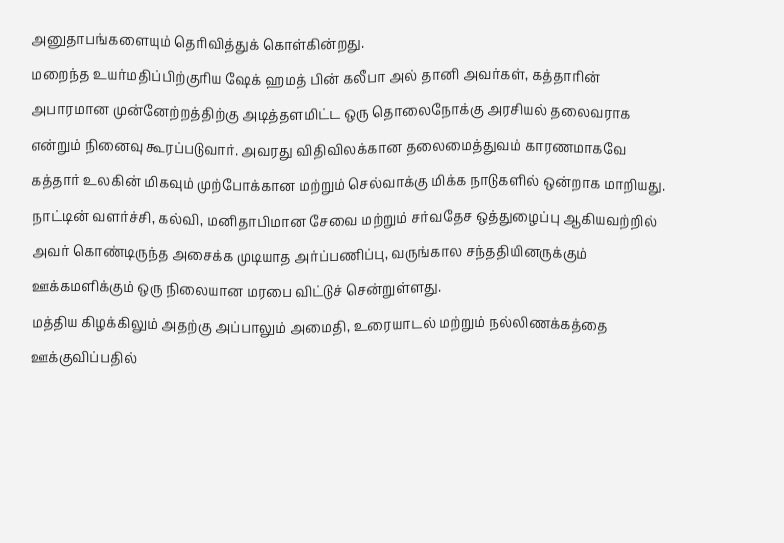அனுதாபங்களையும் தெரிவித்துக் கொள்கின்றது.
மறைந்த உயர்மதிப்பிற்குரிய ஷேக் ஹமத் பின் கலீபா அல் தானி அவர்கள், கத்தாரின் அபாரமான முன்னேற்றத்திற்கு அடித்தளமிட்ட ஒரு தொலைநோக்கு அரசியல் தலைவராக என்றும் நினைவு கூரப்படுவார். அவரது விதிவிலக்கான தலைமைத்துவம் காரணமாகவே கத்தார் உலகின் மிகவும் முற்போக்கான மற்றும் செல்வாக்கு மிக்க நாடுகளில் ஒன்றாக மாறியது. நாட்டின் வளர்ச்சி, கல்வி, மனிதாபிமான சேவை மற்றும் சர்வதேச ஒத்துழைப்பு ஆகியவற்றில் அவர் கொண்டிருந்த அசைக்க முடியாத அர்ப்பணிப்பு, வருங்கால சந்ததியினருக்கும் ஊக்கமளிக்கும் ஒரு நிலையான மரபை விட்டுச் சென்றுள்ளது.
மத்திய கிழக்கிலும் அதற்கு அப்பாலும் அமைதி, உரையாடல் மற்றும் நல்லிணக்கத்தை ஊக்குவிப்பதில்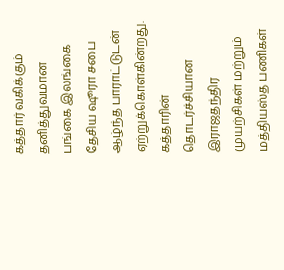கத்தார் வகிக்கும் தனித்துவமான பங்கை இலங்கை தேசிய ஷூரா சபை ஆழ்ந்த பாராட்டுடன் ஏற்றுக்கொள்கின்றது.
கத்தாரின் தொடர்ச்சியான இராஜதந்திர முயற்சிகள் மற்றும் மத்தியஸ்த பணிகள்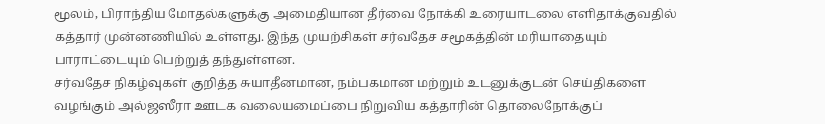மூலம், பிராந்திய மோதல்களுக்கு அமைதியான தீர்வை நோக்கி உரையாடலை எளிதாக்குவதில் கத்தார் முன்னணியில் உள்ளது. இந்த முயற்சிகள் சர்வதேச சமூகத்தின் மரியாதையும் பாராட்டையும் பெற்றுத் தந்துள்ளன.
சர்வதேச நிகழ்வுகள் குறித்த சுயாதீனமான, நம்பகமான மற்றும் உடனுக்குடன் செய்திகளை வழங்கும் அல்ஜஸீரா ஊடக வலையமைப்பை நிறுவிய கத்தாரின் தொலைநோக்குப்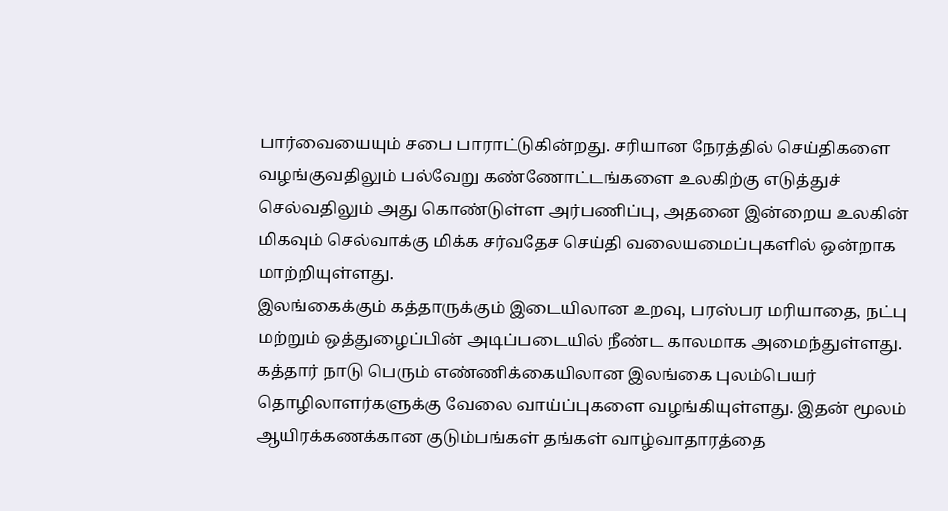பார்வையையும் சபை பாராட்டுகின்றது. சரியான நேரத்தில் செய்திகளை வழங்குவதிலும் பல்வேறு கண்ணோட்டங்களை உலகிற்கு எடுத்துச் செல்வதிலும் அது கொண்டுள்ள அர்பணிப்பு, அதனை இன்றைய உலகின் மிகவும் செல்வாக்கு மிக்க சர்வதேச செய்தி வலையமைப்புகளில் ஒன்றாக மாற்றியுள்ளது.
இலங்கைக்கும் கத்தாருக்கும் இடையிலான உறவு, பரஸ்பர மரியாதை, நட்பு மற்றும் ஒத்துழைப்பின் அடிப்படையில் நீண்ட காலமாக அமைந்துள்ளது. கத்தார் நாடு பெரும் எண்ணிக்கையிலான இலங்கை புலம்பெயர் தொழிலாளர்களுக்கு வேலை வாய்ப்புகளை வழங்கியுள்ளது. இதன் மூலம் ஆயிரக்கணக்கான குடும்பங்கள் தங்கள் வாழ்வாதாரத்தை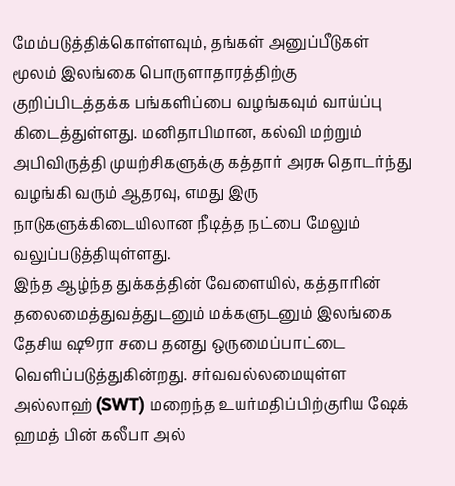மேம்படுத்திக்கொள்ளவும், தங்கள் அனுப்பீடுகள் மூலம் இலங்கை பொருளாதாரத்திற்கு குறிப்பிடத்தக்க பங்களிப்பை வழங்கவும் வாய்ப்பு கிடைத்துள்ளது. மனிதாபிமான, கல்வி மற்றும் அபிவிருத்தி முயற்சிகளுக்கு கத்தார் அரசு தொடர்ந்து வழங்கி வரும் ஆதரவு, எமது இரு நாடுகளுக்கிடையிலான நீடித்த நட்பை மேலும் வலுப்படுத்தியுள்ளது.
இந்த ஆழ்ந்த துக்கத்தின் வேளையில், கத்தாரின் தலைமைத்துவத்துடனும் மக்களுடனும் இலங்கை தேசிய ஷூரா சபை தனது ஒருமைப்பாட்டை வெளிப்படுத்துகின்றது. சர்வவல்லமையுள்ள அல்லாஹ் (SWT) மறைந்த உயர்மதிப்பிற்குரிய ஷேக் ஹமத் பின் கலீபா அல்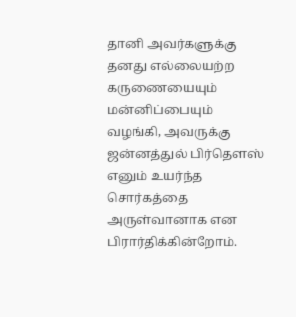தானி அவர்களுக்கு தனது எல்லையற்ற கருணையையும் மன்னிப்பையும் வழங்கி, அவருக்கு ஜன்னத்துல் பிர்தௌஸ் எனும் உயர்ந்த சொர்கத்தை அருள்வானாக என பிரார்திக்கின்றோம்.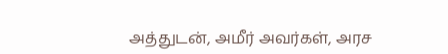அத்துடன், அமீர் அவர்கள், அரச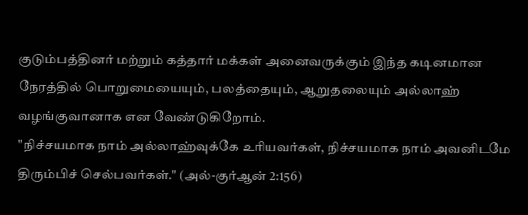குடும்பத்தினர் மற்றும் கத்தார் மக்கள் அனைவருக்கும் இந்த கடினமான நேரத்தில் பொறுமையையும், பலத்தையும், ஆறுதலையும் அல்லாஹ் வழங்குவானாக என வேண்டுகிறோம்.
"நிச்சயமாக நாம் அல்லாஹ்வுக்கே உரியவர்கள், நிச்சயமாக நாம் அவனிடமே திரும்பிச் செல்பவர்கள்." (அல்-குர்ஆன் 2:156)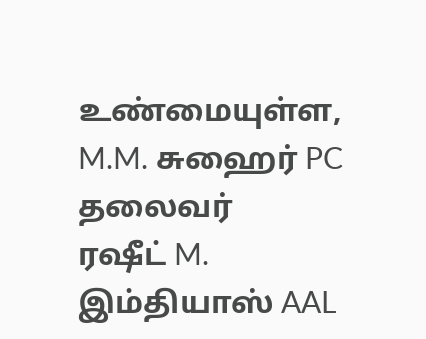உண்மையுள்ள,
M.M. சுஹைர் PC
தலைவர்
ரஷீட் M. இம்தியாஸ் AAL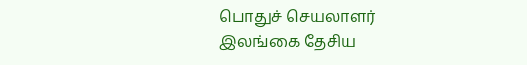பொதுச் செயலாளர்
இலங்கை தேசிய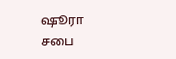ஷூரா சபை